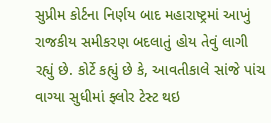સુપ્રીમ કોર્ટના નિર્ણય બાદ મહારાષ્ટ્રમાં આખું રાજકીય સમીકરણ બદલાતું હોય તેવું લાગી રહ્યું છે. કોર્ટે કહ્યું છે કે, આવતીકાલે સાંજે પાંચ વાગ્યા સુધીમાં ફ્લોર ટેસ્ટ થઇ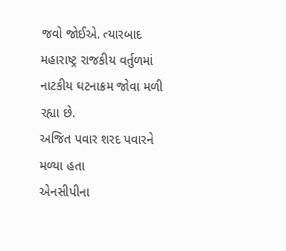જવો જોઈએ. ત્યારબાદ મહારાષ્ટ્ર રાજકીય વર્તુળમાં નાટકીય ઘટનાક્રમ જોવા મળી રહ્યા છે.
અજિત પવાર શરદ પવારને મળ્યા હતા
એનસીપીના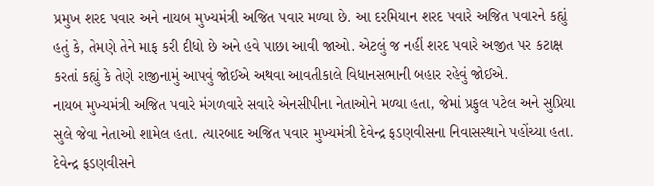પ્રમુખ શરદ પવાર અને નાયબ મુખ્યમંત્રી અજિત પવાર મળ્યા છે. આ દરમિયાન શરદ પવારે અજિત પવારને કહ્યું હતું કે, તેમણે તેને માફ કરી દીધો છે અને હવે પાછા આવી જાઓ. એટલું જ નહીં શરદ પવારે અજીત પર કટાક્ષ કરતાં કહ્યું કે તેણે રાજીનામું આપવું જોઈએ અથવા આવતીકાલે વિધાનસભાની બહાર રહેવું જોઈએ.
નાયબ મુખ્યમંત્રી અજિત પવારે મંગળવારે સવારે એનસીપીના નેતાઓને મળ્યા હતા, જેમાં પ્રફુલ પટેલ અને સુપ્રિયા સુલે જેવા નેતાઓ શામેલ હતા. ત્યારબાદ અજિત પવાર મુખ્યમંત્રી દેવેન્દ્ર ફડણવીસના નિવાસસ્થાને પહોંચ્યા હતા. દેવેન્દ્ર ફડણવીસને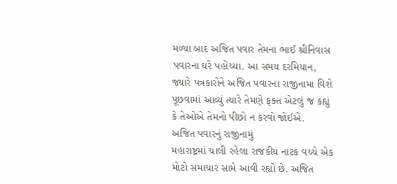મળ્યા બાદ અજિત પવાર તેમના ભાઈ શ્રીનિવાસ પવારના ઘરે પહોંચ્યા. આ સમય દરમિયાન, જ્યારે પત્રકારોને અજિત પવારના રાજીનામા વિશે પૂછવામાં આવ્યું ત્યારે તેમણે ફક્ત એટલું જ કહ્યું કે તેઓએ તેમનો પીછો ન કરવો જોઈએ.
અજિત પવારનું રાજીનામું
મહારાષ્ટ્રમાં ચાલી રહેલા રાજકીય નાટક વચ્ચે એક મોટો સમાચાર સામે આવી રહ્યો છે. અજિત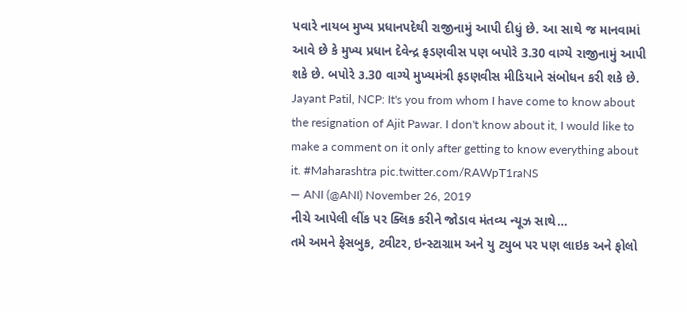પવારે નાયબ મુખ્ય પ્રધાનપદેથી રાજીનામું આપી દીધું છે. આ સાથે જ માનવામાં આવે છે કે મુખ્ય પ્રધાન દેવેન્દ્ર ફડણવીસ પણ બપોરે 3.30 વાગ્યે રાજીનામું આપી શકે છે. બપોરે ૩.30 વાગ્યે મુખ્યમંત્રી ફડણવીસ મીડિયાને સંબોધન કરી શકે છે.
Jayant Patil, NCP: It's you from whom I have come to know about the resignation of Ajit Pawar. I don't know about it, I would like to make a comment on it only after getting to know everything about it. #Maharashtra pic.twitter.com/RAWpT1raNS
— ANI (@ANI) November 26, 2019
નીચે આપેલી લીંક પર ક્લિક કરીને જોડાવ મંતવ્ય ન્યૂઝ સાથે…
તમે અમને ફેસબુક, ટ્વીટર, ઇન્સ્ટાગ્રામ અને યુ ટ્યુબ પર પણ લાઇક અને ફોલો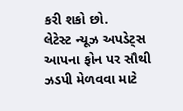કરી શકો છો.
લેટેસ્ટ ન્યૂઝ અપડેટ્સ આપના ફોન પર સૌથી ઝડપી મેળવવા માટે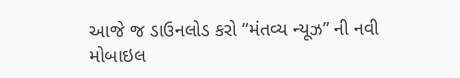આજે જ ડાઉનલોડ કરો “મંતવ્ય ન્યૂઝ” ની નવી મોબાઇલ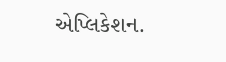એપ્લિકેશન.